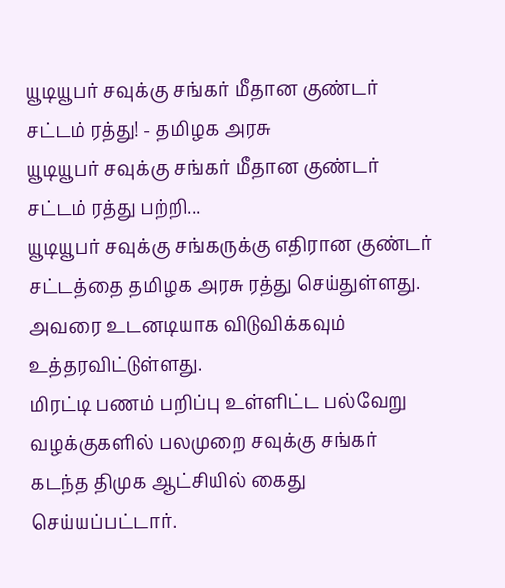யூடியூபர் சவுக்கு சங்கர் மீதான குண்டர் சட்டம் ரத்து! - தமிழக அரசு
யூடியூபர் சவுக்கு சங்கர் மீதான குண்டர் சட்டம் ரத்து பற்றி...
யூடியூபர் சவுக்கு சங்கருக்கு எதிரான குண்டர் சட்டத்தை தமிழக அரசு ரத்து செய்துள்ளது. அவரை உடனடியாக விடுவிக்கவும் உத்தரவிட்டுள்ளது.
மிரட்டி பணம் பறிப்பு உள்ளிட்ட பல்வேறு வழக்குகளில் பலமுறை சவுக்கு சங்கர் கடந்த திமுக ஆட்சியில் கைது செய்யப்பட்டார்.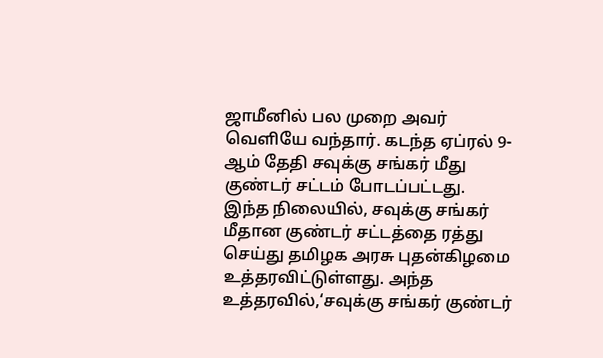ஜாமீனில் பல முறை அவர் வெளியே வந்தார். கடந்த ஏப்ரல் 9-ஆம் தேதி சவுக்கு சங்கர் மீது குண்டர் சட்டம் போடப்பட்டது.
இந்த நிலையில், சவுக்கு சங்கர் மீதான குண்டர் சட்டத்தை ரத்து செய்து தமிழக அரசு புதன்கிழமை உத்தரவிட்டுள்ளது. அந்த உத்தரவில்,‘சவுக்கு சங்கர் குண்டர்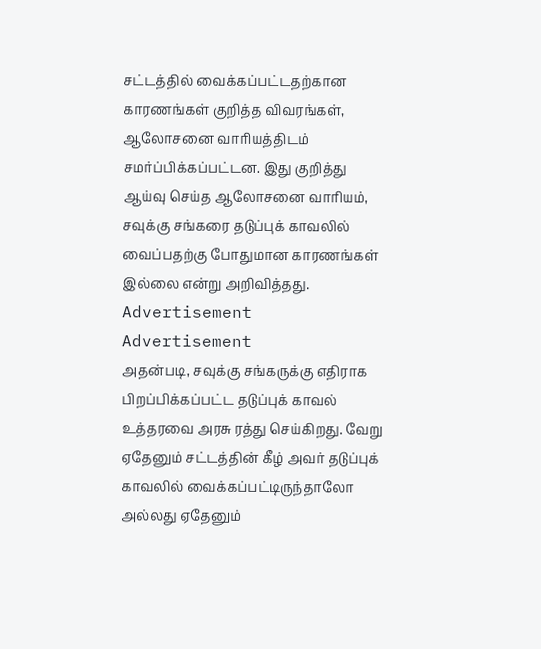சட்டத்தில் வைக்கப்பட்டதற்கான காரணங்கள் குறித்த விவரங்கள், ஆலோசனை வாரியத்திடம் சமர்ப்பிக்கப்பட்டன. இது குறித்து ஆய்வு செய்த ஆலோசனை வாரியம், சவுக்கு சங்கரை தடுப்புக் காவலில் வைப்பதற்கு போதுமான காரணங்கள் இல்லை என்று அறிவித்தது.
Advertisement
Advertisement
அதன்படி, சவுக்கு சங்கருக்கு எதிராக பிறப்பிக்கப்பட்ட தடுப்புக் காவல் உத்தரவை அரசு ரத்து செய்கிறது. வேறு ஏதேனும் சட்டத்தின் கீழ் அவர் தடுப்புக் காவலில் வைக்கப்பட்டிருந்தாலோ அல்லது ஏதேனும்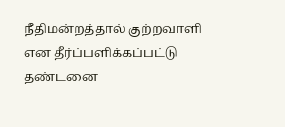நீதிமன்றத்தால் குற்றவாளி என தீர்ப்பளிக்கப்பட்டு தண்டனை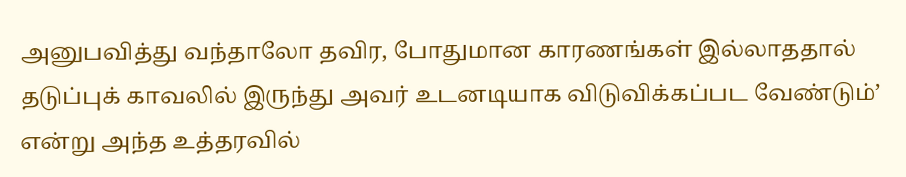அனுபவித்து வந்தாலோ தவிர, போதுமான காரணங்கள் இல்லாததால் தடுப்புக் காவலில் இருந்து அவர் உடனடியாக விடுவிக்கப்பட வேண்டும்’ என்று அந்த உத்தரவில்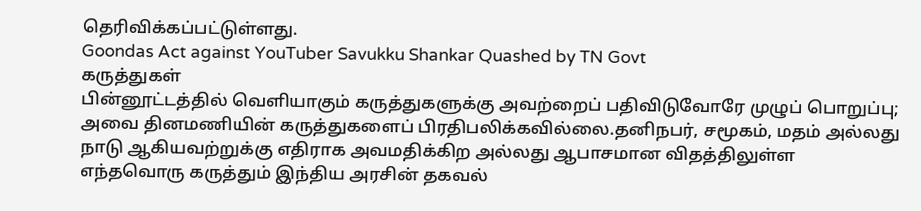தெரிவிக்கப்பட்டுள்ளது.
Goondas Act against YouTuber Savukku Shankar Quashed by TN Govt
கருத்துகள்
பின்னூட்டத்தில் வெளியாகும் கருத்துகளுக்கு அவற்றைப் பதிவிடுவோரே முழுப் பொறுப்பு; அவை தினமணியின் கருத்துகளைப் பிரதிபலிக்கவில்லை.தனிநபர், சமூகம், மதம் அல்லது நாடு ஆகியவற்றுக்கு எதிராக அவமதிக்கிற அல்லது ஆபாசமான விதத்திலுள்ள எந்தவொரு கருத்தும் இந்திய அரசின் தகவல்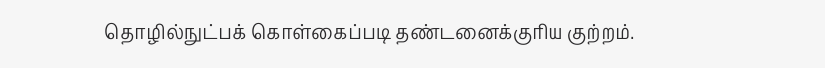தொழில்நுட்பக் கொள்கைப்படி தண்டனைக்குரிய குற்றம்.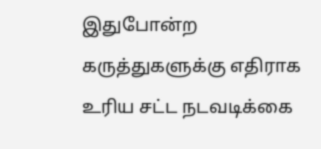இதுபோன்ற கருத்துகளுக்கு எதிராக உரிய சட்ட நடவடிக்கை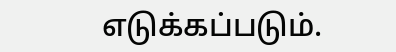எடுக்கப்படும்.